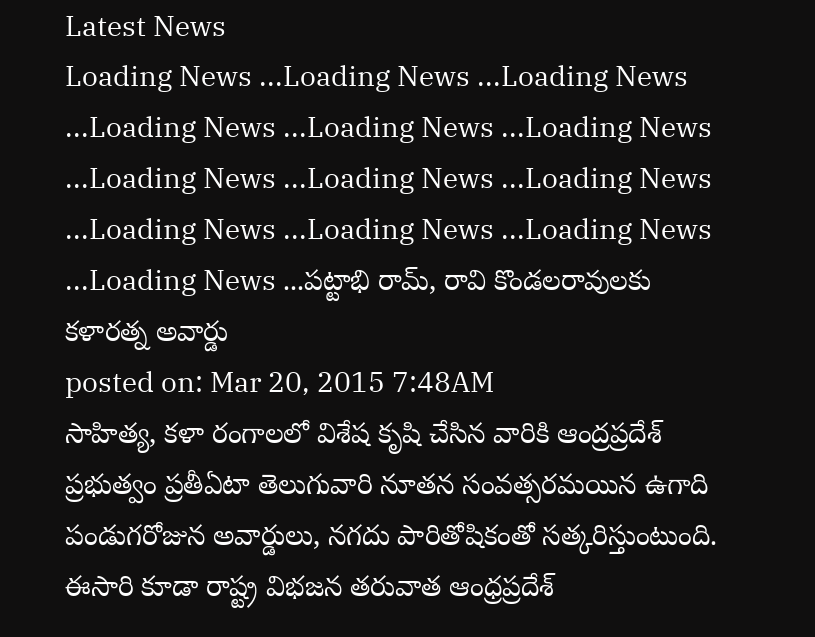Latest News
Loading News ...Loading News ...Loading News ...Loading News ...Loading News ...Loading News ...Loading News ...Loading News ...Loading News ...Loading News ...Loading News ...Loading News ...Loading News ...పట్టాభి రామ్, రావి కొండలరావులకు కళారత్న అవార్డు
posted on: Mar 20, 2015 7:48AM
సాహిత్య, కళా రంగాలలో విశేష కృషి చేసిన వారికి ఆంద్రప్రదేశ్ ప్రభుత్వం ప్రతీఏటా తెలుగువారి నూతన సంవత్సరమయిన ఉగాది పండుగరోజున అవార్డులు, నగదు పారితోషికంతో సత్కరిస్తుంటుంది. ఈసారి కూడా రాష్ట్ర విభజన తరువాత ఆంధ్రప్రదేశ్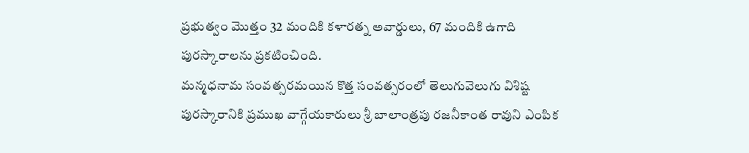ప్రభుత్వం మొత్తం 32 మందికి కళారత్న అవార్డులు, 67 మందికి ఉగాది పురస్కారాలను ప్రకటించింది.
మన్మధనామ సంవత్సరమయిన కొత్త సంవత్సరంలో తెలుగువెలుగు విశిష్ట పురస్కారానికి ప్రముఖ వాగ్గేయకారులు శ్రీ బాలాంత్రపు రజనీకాంత రావుని ఎంపిక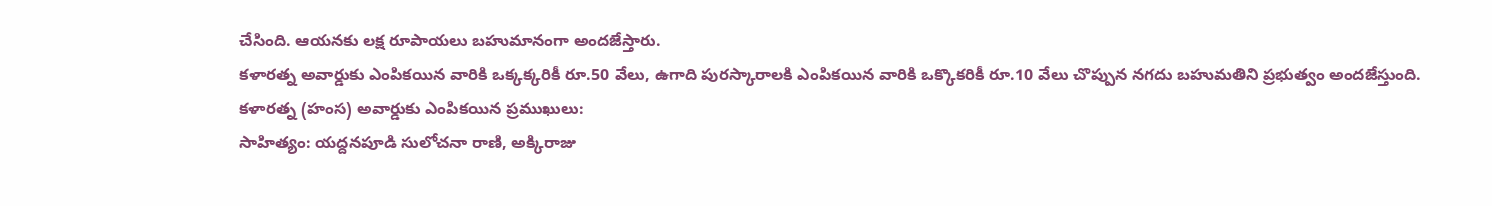చేసింది. ఆయనకు లక్ష రూపాయలు బహుమానంగా అందజేస్తారు.
కళారత్న అవార్డుకు ఎంపికయిన వారికి ఒక్కక్కరికీ రూ.50 వేలు, ఉగాది పురస్కారాలకి ఎంపికయిన వారికి ఒక్కొకరికీ రూ.10 వేలు చొప్పున నగదు బహుమతిని ప్రభుత్వం అందజేస్తుంది.
కళారత్న (హంస) అవార్డుకు ఎంపికయిన ప్రముఖులు:
సాహిత్యం: యద్దనపూడి సులోచనా రాణి, అక్కిరాజు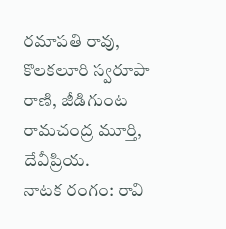రమాపతి రావు, కొలకలూరి స్వరూపా రాణి, జీడిగుంట రామచంద్ర మూర్తి, దేవీప్రియ.
నాటక రంగం: రావి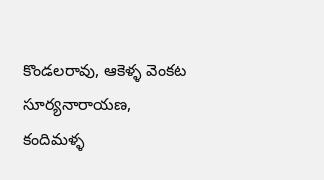కొండలరావు, ఆకెళ్ళ వెంకట సూర్యనారాయణ, కందిమళ్ళ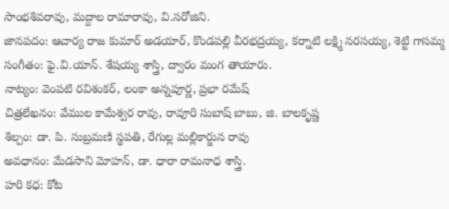సాంభశివరావు, మద్దాల రామారావు, వి.సరోజిని.
జానపదం: ఆచార్య రాజ కుమార్ అడయార్, కొండపల్లి వీరభద్రయ్య, కర్నాటి లక్ష్మి నరసయ్య, శెట్టి గాసమ్మ
సంగీతం: ఫై.వి.యాన్. శేషయ్య శాస్త్రి, ద్వారం మంగ తాయారు.
నాట్యం: వెంపటి రవిశంకర్, లంకా అన్నపూర్ణ, ప్రభా రమేష్
చిత్రలేఖనం: వేముల కామేశ్వర రావు, రావూరి సుబాష్ బాబు, జి. బాలకృష్ణ
శిల్పం: డా. పి. సుబ్రమణి స్థపతి, రేగుల్ల మల్లికార్జున రావు
అవధానం: మేడసాని మోహన్, డా. ధారా రామనాధ శాస్త్రి.
హరి కధ: కోట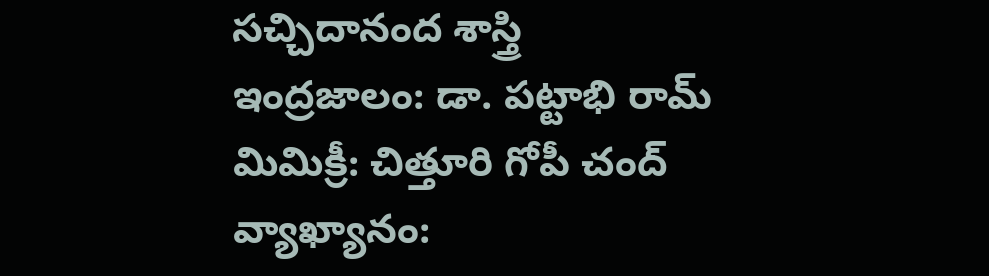సచ్చిదానంద శాస్త్రి
ఇంద్రజాలం: డా. పట్టాభి రామ్
మిమిక్రీ: చిత్తూరి గోపీ చంద్
వ్యాఖ్యానం: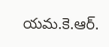యమ.కె.ఆర్.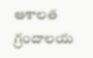ఆశాలత
గ్రందాలయ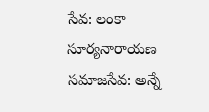సేవ: లంకా సూర్యనారాయణ
సమాజసేవ: అన్నే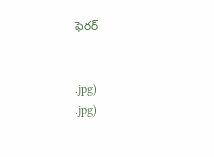ఫెరర్


.jpg)
.jpg)